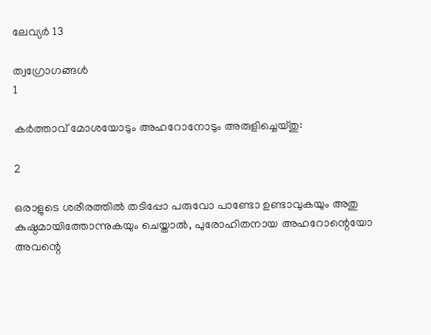ലേവ്യര്‍ 13

ത്വഗ്രോഗങ്ങള്‍
1

കര്‍ത്താവ് മോശയോടും അഹറോനോടും അരുളിച്ചെയ്തു:

2

ഒരാളുടെ ശരീരത്തില്‍ തടിപ്പോ പരുവോ പാണ്ടോ ഉണ്ടാവുകയും അതു കുഷ്ഠമായിത്തോന്നുകയും ചെയ്താല്‍, പുരോഹിതനായ അഹറോന്റെയോ അവന്റെ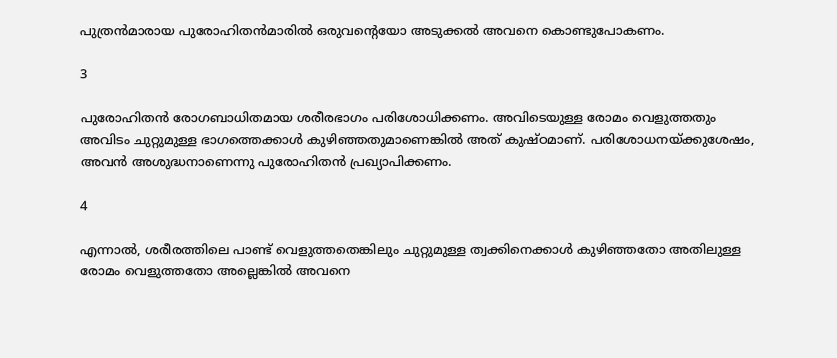പുത്രന്‍മാരായ പുരോഹിതന്‍മാരില്‍ ഒരുവന്റെയോ അടുക്കല്‍ അവനെ കൊണ്ടുപോകണം.

3

പുരോഹിതന്‍ രോഗബാധിതമായ ശരീരഭാഗം പരിശോധിക്കണം. അവിടെയുള്ള രോമം വെളുത്തതും അവിടം ചുറ്റുമുള്ള ഭാഗത്തെക്കാള്‍ കുഴിഞ്ഞതുമാണെങ്കില്‍ അത് കുഷ്ഠമാണ്. പരിശോധനയ്ക്കുശേഷം, അവന്‍ അശുദ്ധനാണെന്നു പുരോഹിതന്‍ പ്രഖ്യാപിക്കണം.

4

എന്നാല്‍, ശരീരത്തിലെ പാണ്ട് വെളുത്തതെങ്കിലും ചുറ്റുമുള്ള ത്വക്കിനെക്കാള്‍ കുഴിഞ്ഞതോ അതിലുള്ള രോമം വെളുത്തതോ അല്ലെങ്കില്‍ അവനെ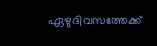ഏഴുദിവസത്തേക്ക്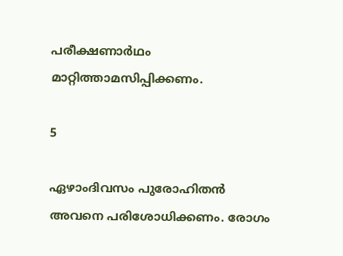പരീക്ഷണാര്‍ഥം മാറ്റിത്താമസിപ്പിക്കണം.

5

ഏഴാംദിവസം പുരോഹിതന്‍ അവനെ പരിശോധിക്കണം. രോഗം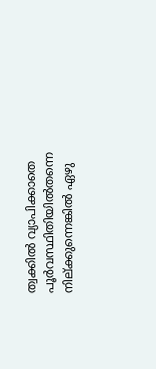ത്വക്കില്‍ വ്യാപിക്കാതെ പൂര്‍വസ്ഥിതിയില്‍തന്നെ നില്ക്കുന്നെങ്കില്‍ ഏഴു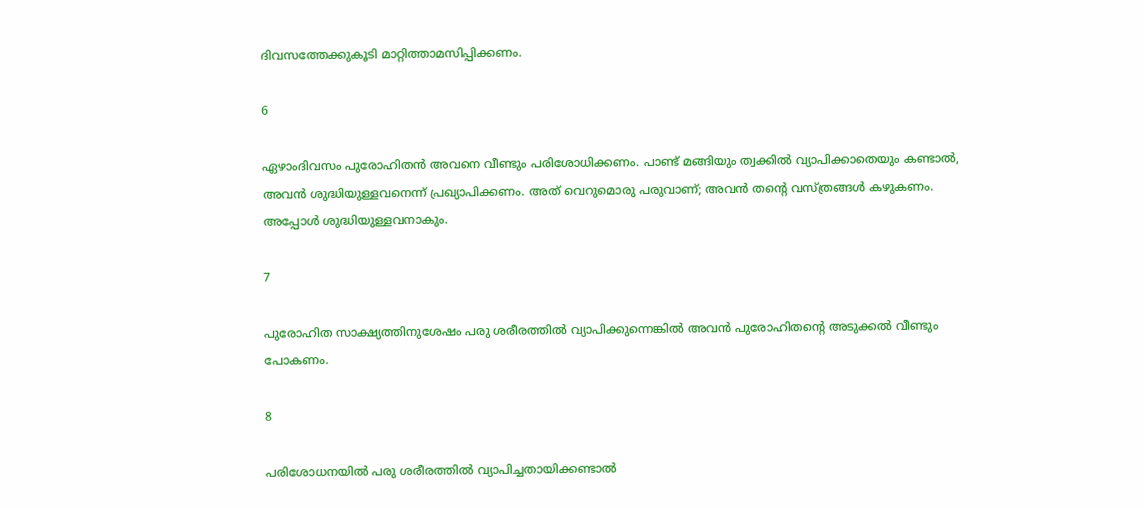ദിവസത്തേക്കുകൂടി മാറ്റിത്താമസിപ്പിക്കണം.

6

ഏഴാംദിവസം പുരോഹിതന്‍ അവനെ വീണ്ടും പരിശോധിക്കണം. പാണ്ട് മങ്ങിയും ത്വക്കില്‍ വ്യാപിക്കാതെയും കണ്ടാല്‍, അവന്‍ ശുദ്ധിയുള്ളവനെന്ന് പ്രഖ്യാപിക്കണം. അത് വെറുമൊരു പരുവാണ്; അവന്‍ തന്റെ വസ്ത്രങ്ങള്‍ കഴുകണം. അപ്പോള്‍ ശുദ്ധിയുള്ളവനാകും.

7

പുരോഹിത സാക്ഷ്യത്തിനുശേഷം പരു ശരീരത്തില്‍ വ്യാപിക്കുന്നെങ്കില്‍ അവന്‍ പുരോഹിതന്റെ അടുക്കല്‍ വീണ്ടും പോകണം.

8

പരിശോധനയില്‍ പരു ശരീരത്തില്‍ വ്യാപിച്ചതായിക്കണ്ടാല്‍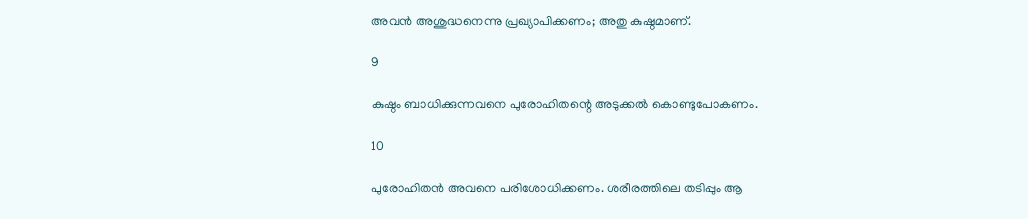അവന്‍ അശുദ്ധനെന്നു പ്രഖ്യാപിക്കണം; അതു കുഷ്ഠമാണ്.

9

കുഷ്ഠം ബാധിക്കുന്നവനെ പുരോഹിതന്റെ അടുക്കല്‍ കൊണ്ടുപോകണം.

10

പുരോഹിതന്‍ അവനെ പരിശോധിക്കണം. ശരീരത്തിലെ തടിപ്പും ആ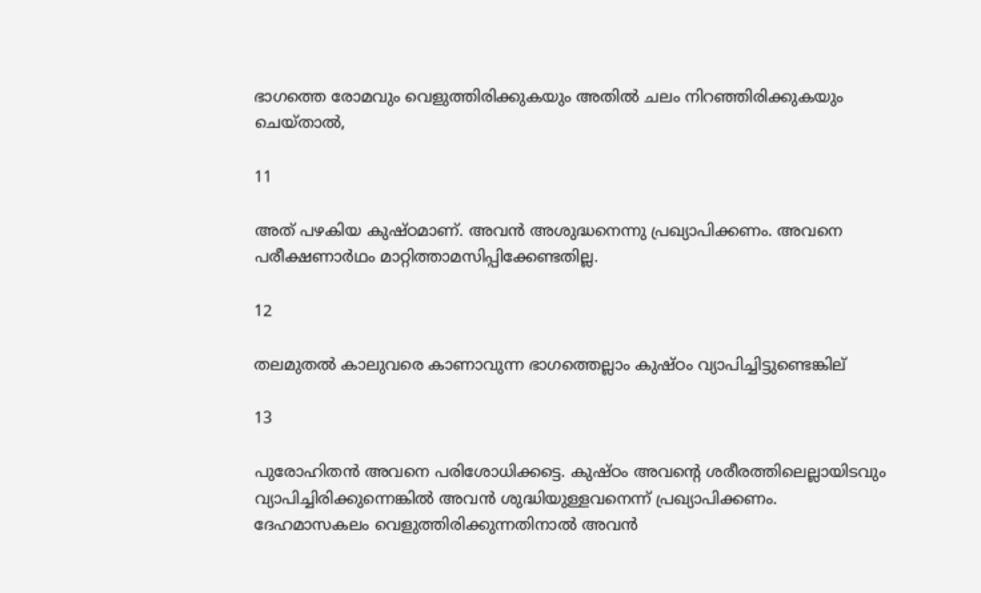ഭാഗത്തെ രോമവും വെളുത്തിരിക്കുകയും അതില്‍ ചലം നിറഞ്ഞിരിക്കുകയും ചെയ്താല്‍,

11

അത് പഴകിയ കുഷ്ഠമാണ്. അവന്‍ അശുദ്ധനെന്നു പ്രഖ്യാപിക്കണം. അവനെ പരീക്ഷണാര്‍ഥം മാറ്റിത്താമസിപ്പിക്കേണ്ടതില്ല.

12

തലമുതല്‍ കാലുവരെ കാണാവുന്ന ഭാഗത്തെല്ലാം കുഷ്ഠം വ്യാപിച്ചിട്ടുണ്ടെങ്കില്

13

പുരോഹിതന്‍ അവനെ പരിശോധിക്കട്ടെ. കുഷ്ഠം അവന്റെ ശരീരത്തിലെല്ലായിടവും വ്യാപിച്ചിരിക്കുന്നെങ്കില്‍ അവന്‍ ശുദ്ധിയുള്ളവനെന്ന് പ്രഖ്യാപിക്കണം. ദേഹമാസകലം വെളുത്തിരിക്കുന്നതിനാല്‍ അവന്‍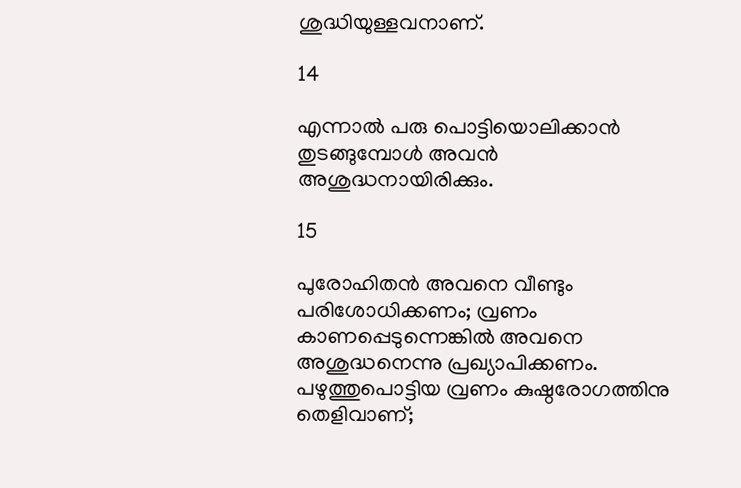ശുദ്ധിയുള്ളവനാണ്.

14

എന്നാല്‍ പരു പൊട്ടിയൊലിക്കാന്‍ തുടങ്ങുമ്പോള്‍ അവന്‍ അശുദ്ധനായിരിക്കും.

15

പുരോഹിതന്‍ അവനെ വീണ്ടും പരിശോധിക്കണം; വ്രണം കാണപ്പെടുന്നെങ്കില്‍ അവനെ അശുദ്ധനെന്നു പ്രഖ്യാപിക്കണം. പഴുത്തുപൊട്ടിയ വ്രണം കുഷ്ഠരോഗത്തിനു തെളിവാണ്;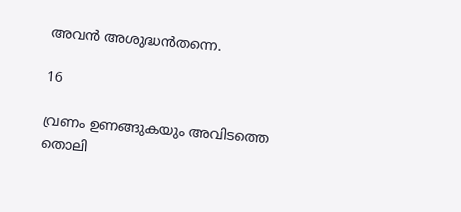അവന്‍ അശുദ്ധന്‍തന്നെ.

16

വ്രണം ഉണങ്ങുകയും അവിടത്തെ തൊലി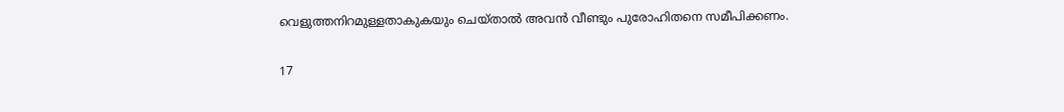വെളുത്തനിറമുള്ളതാകുകയും ചെയ്താല്‍ അവന്‍ വീണ്ടും പുരോഹിതനെ സമീപിക്കണം.

17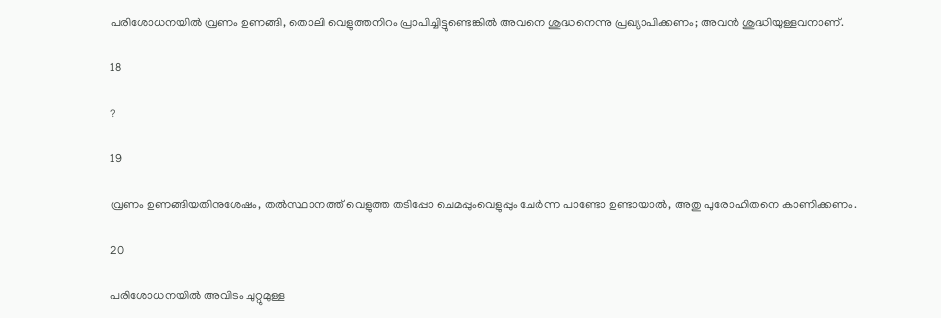പരിശോധനയില്‍ വ്രണം ഉണങ്ങി, തൊലി വെളുത്തനിറം പ്രാപിച്ചിട്ടുണ്ടെങ്കില്‍ അവനെ ശുദ്ധനെന്നു പ്രഖ്യാപിക്കണം; അവന്‍ ശുദ്ധിയുള്ളവനാണ്.

18

?

19

വ്രണം ഉണങ്ങിയതിനുശേഷം, തല്‍സ്ഥാനത്ത് വെളുത്ത തടിപ്പോ ചെമപ്പുംവെളുപ്പും ചേര്‍ന്ന പാണ്ടോ ഉണ്ടായാല്‍, അതു പുരോഹിതനെ കാണിക്കണം.

20

പരിശോധനയില്‍ അവിടം ചുറ്റുമുള്ള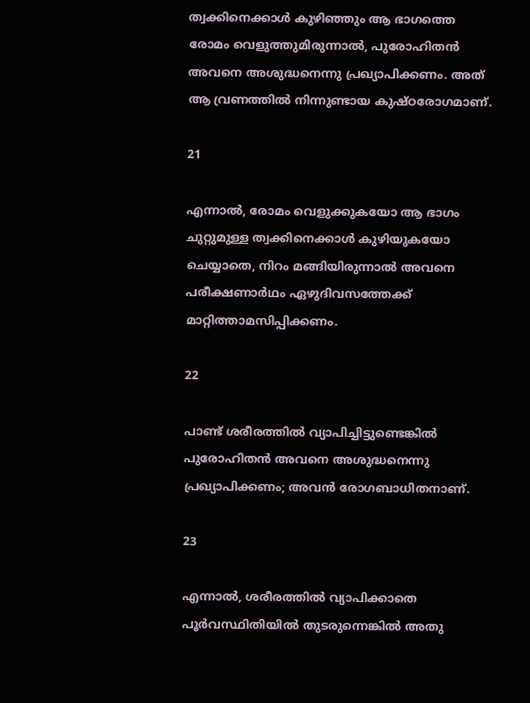ത്വക്കിനെക്കാള്‍ കുഴിഞ്ഞും ആ ഭാഗത്തെ രോമം വെളുത്തുമിരുന്നാല്‍, പുരോഹിതന്‍ അവനെ അശുദ്ധനെന്നു പ്രഖ്യാപിക്കണം. അത് ആ വ്രണത്തില്‍ നിന്നുണ്ടായ കുഷ്ഠരോഗമാണ്.

21

എന്നാല്‍, രോമം വെളുക്കുകയോ ആ ഭാഗം ചുറ്റുമുള്ള ത്വക്കിനെക്കാള്‍ കുഴിയുകയോ ചെയ്യാതെ, നിറം മങ്ങിയിരുന്നാല്‍ അവനെ പരീക്ഷണാര്‍ഥം ഏഴുദിവസത്തേക്ക് മാറ്റിത്താമസിപ്പിക്കണം.

22

പാണ്ട് ശരീരത്തില്‍ വ്യാപിച്ചിട്ടുണ്ടെങ്കില്‍ പുരോഹിതന്‍ അവനെ അശുദ്ധനെന്നു പ്രഖ്യാപിക്കണം; അവന്‍ രോഗബാധിതനാണ്.

23

എന്നാല്‍, ശരീരത്തില്‍ വ്യാപിക്കാതെ പൂര്‍വസ്ഥിതിയില്‍ തുടരുന്നെങ്കില്‍ അതു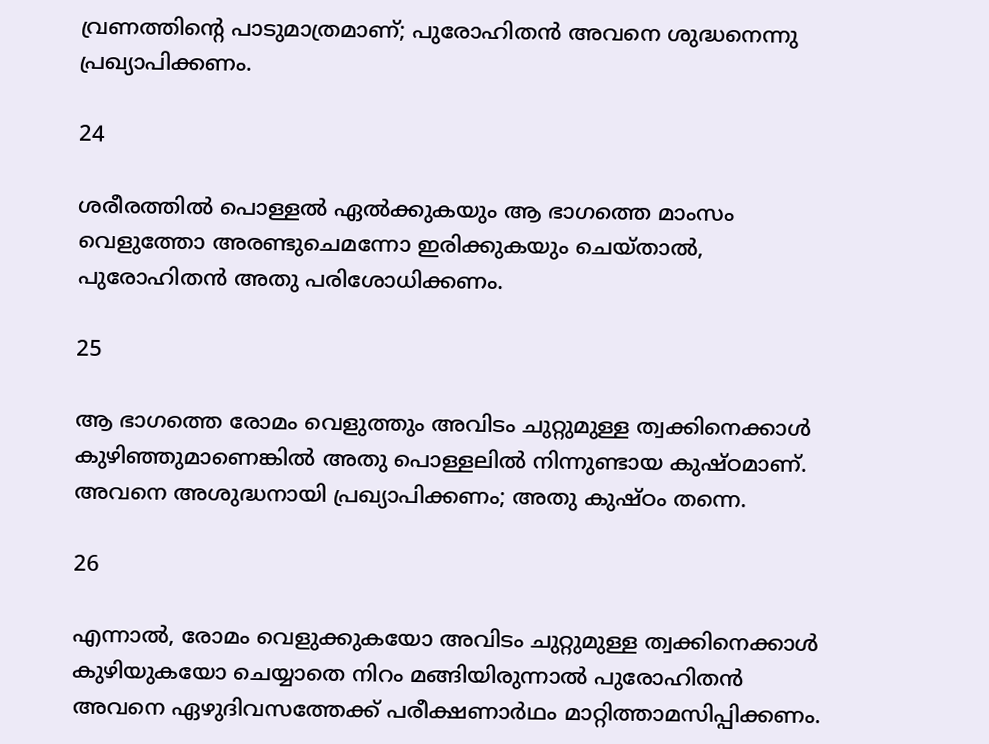വ്രണത്തിന്റെ പാടുമാത്രമാണ്; പുരോഹിതന്‍ അവനെ ശുദ്ധനെന്നു പ്രഖ്യാപിക്കണം.

24

ശരീരത്തില്‍ പൊള്ളല്‍ ഏല്‍ക്കുകയും ആ ഭാഗത്തെ മാംസം വെളുത്തോ അരണ്ടുചെമന്നോ ഇരിക്കുകയും ചെയ്താല്‍, പുരോഹിതന്‍ അതു പരിശോധിക്കണം.

25

ആ ഭാഗത്തെ രോമം വെളുത്തും അവിടം ചുറ്റുമുള്ള ത്വക്കിനെക്കാള്‍ കുഴിഞ്ഞുമാണെങ്കില്‍ അതു പൊള്ളലില്‍ നിന്നുണ്ടായ കുഷ്ഠമാണ്. അവനെ അശുദ്ധനായി പ്രഖ്യാപിക്കണം; അതു കുഷ്ഠം തന്നെ.

26

എന്നാല്‍, രോമം വെളുക്കുകയോ അവിടം ചുറ്റുമുള്ള ത്വക്കിനെക്കാള്‍ കുഴിയുകയോ ചെയ്യാതെ നിറം മങ്ങിയിരുന്നാല്‍ പുരോഹിതന്‍ അവനെ ഏഴുദിവസത്തേക്ക് പരീക്ഷണാര്‍ഥം മാറ്റിത്താമസിപ്പിക്കണം.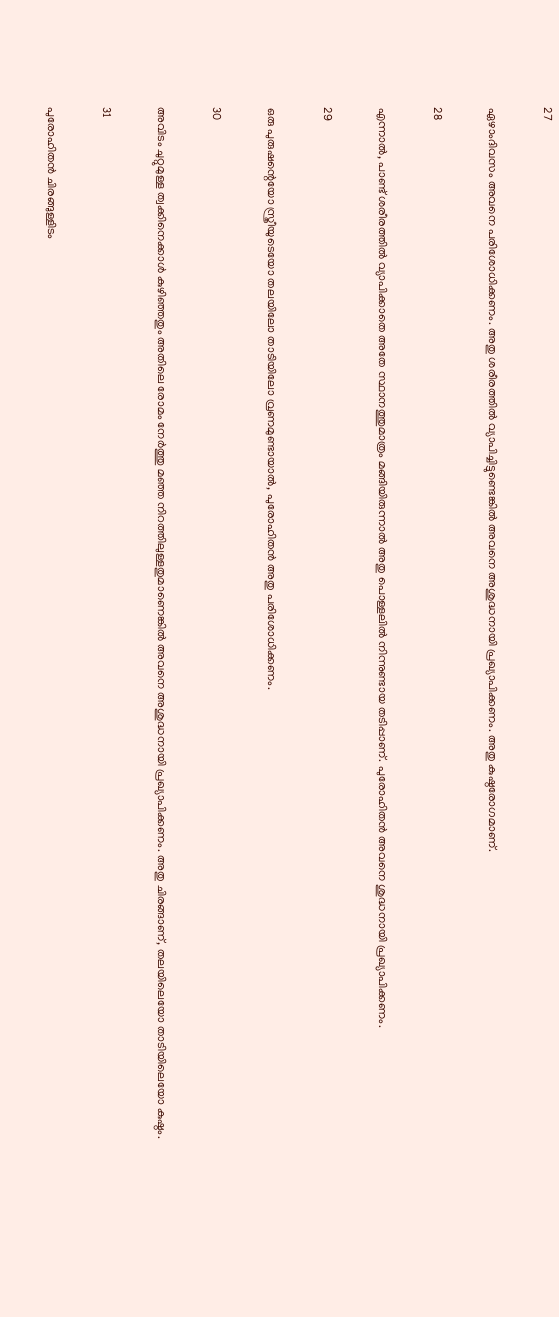27

ഏഴാംദിവസം അവനെ പരിശോധിക്കണം. അതു ശരീരത്തില്‍ വ്യാപിച്ചിട്ടുണ്ടെങ്കില്‍ അവനെ അശുദ്ധനായി പ്രഖ്യാപിക്കണം. അതു കുഷ്ഠരോഗമാണ്.

28

എന്നാല്‍, പാണ്ട് ശരീരത്തില്‍ വ്യാപിക്കാതെ അതേ സ്ഥാനത്തുമാത്രം മങ്ങിയിരുന്നാല്‍ അതു പൊള്ളലില്‍ നിന്നുണ്ടായ തടിപ്പാണ്. പുരോഹിതന്‍ അവനെ ശുദ്ധനായി പ്രഖ്യാപിക്കണം.

29

ഒരു പുരുഷന്റെയോ സ്ത്രീയുടെയോ തലയിലോ താടിയിലോ വ്രണമുണ്ടായാല്‍, പുരോഹിതന്‍ അതു പരിശോധിക്കണം.

30

അവിടം ചുറ്റുമുള്ള ത്വക്കിനെക്കാള്‍ കുഴിഞ്ഞതും അതിലെ രോമം നേര്‍ത്തു മഞ്ഞ നിറത്തിലുള്ളതുമാണെങ്കില്‍ അവനെ അശുദ്ധനായി പ്രഖ്യാപിക്കണം. അതു ചിരങ്ങാണ്, തലയിലെയോ താടിയിലെയോ കുഷ്ഠം.

31

പുരോഹിതന്‍ ചിരങ്ങുള്ളിടം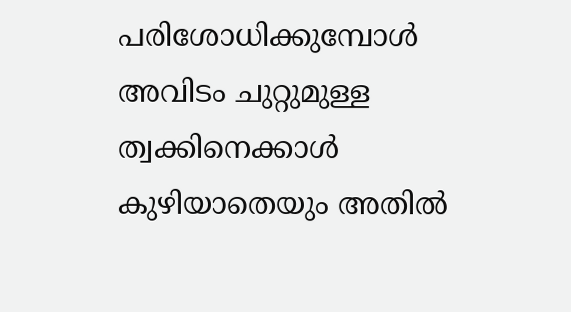പരിശോധിക്കുമ്പോള്‍ അവിടം ചുറ്റുമുള്ള ത്വക്കിനെക്കാള്‍ കുഴിയാതെയും അതില്‍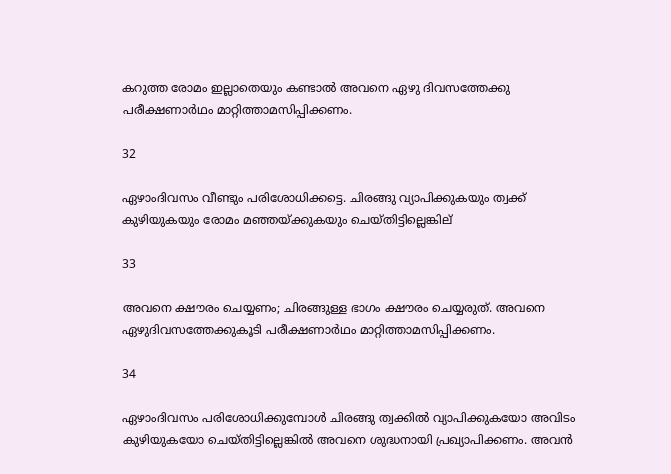കറുത്ത രോമം ഇല്ലാതെയും കണ്ടാല്‍ അവനെ ഏഴു ദിവസത്തേക്കു പരീക്ഷണാര്‍ഥം മാറ്റിത്താമസിപ്പിക്കണം.

32

ഏഴാംദിവസം വീണ്ടും പരിശോധിക്കട്ടെ. ചിരങ്ങു വ്യാപിക്കുകയും ത്വക്ക് കുഴിയുകയും രോമം മഞ്ഞയ്ക്കുകയും ചെയ്തിട്ടില്ലെങ്കില്

33

അവനെ ക്ഷൗരം ചെയ്യണം; ചിരങ്ങുള്ള ഭാഗം ക്ഷൗരം ചെയ്യരുത്. അവനെ ഏഴുദിവസത്തേക്കുകൂടി പരീക്ഷണാര്‍ഥം മാറ്റിത്താമസിപ്പിക്കണം.

34

ഏഴാംദിവസം പരിശോധിക്കുമ്പോള്‍ ചിരങ്ങു ത്വക്കില്‍ വ്യാപിക്കുകയോ അവിടം കുഴിയുകയോ ചെയ്തിട്ടില്ലെങ്കില്‍ അവനെ ശുദ്ധനായി പ്രഖ്യാപിക്കണം. അവന്‍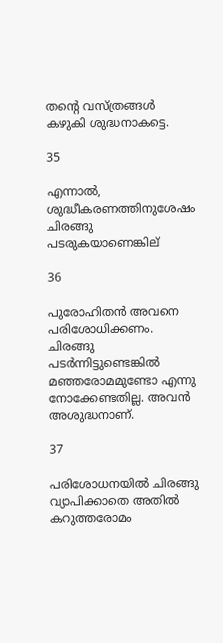തന്റെ വസ്ത്രങ്ങള്‍ കഴുകി ശുദ്ധനാകട്ടെ.

35

എന്നാല്‍, ശുദ്ധീകരണത്തിനുശേഷം ചിരങ്ങു പടരുകയാണെങ്കില്

36

പുരോഹിതന്‍ അവനെ പരിശോധിക്കണം. ചിരങ്ങു പടര്‍ന്നിട്ടുണ്ടെങ്കില്‍ മഞ്ഞരോമമുണ്ടോ എന്നു നോക്കേണ്ടതില്ല. അവന്‍ അശുദ്ധനാണ്.

37

പരിശോധനയില്‍ ചിരങ്ങു വ്യാപിക്കാതെ അതില്‍ കറുത്തരോമം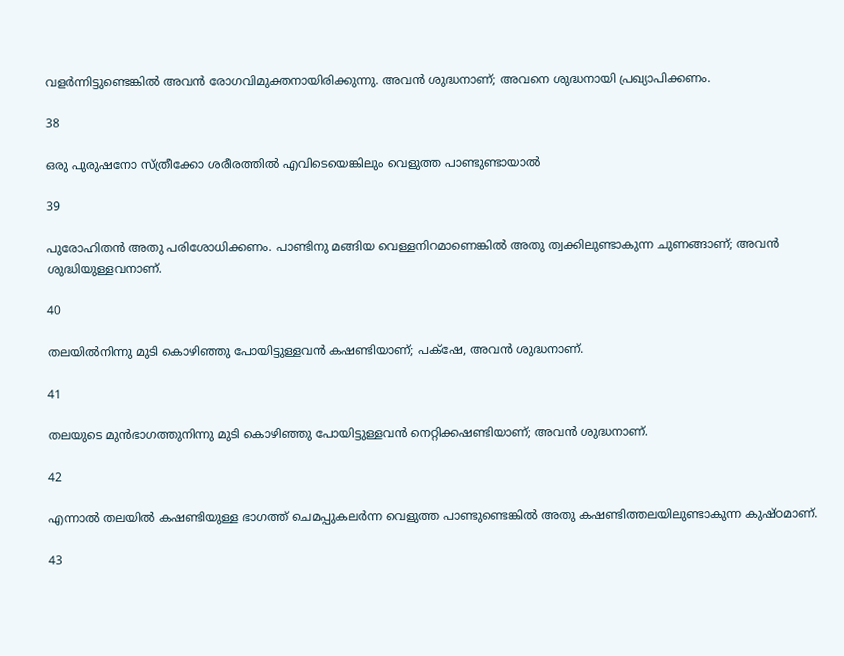വളര്‍ന്നിട്ടുണ്ടെങ്കില്‍ അവന്‍ രോഗവിമുക്തനായിരിക്കുന്നു. അവന്‍ ശുദ്ധനാണ്; അവനെ ശുദ്ധനായി പ്രഖ്യാപിക്കണം.

38

ഒരു പുരുഷനോ സ്ത്രീക്കോ ശരീരത്തില്‍ എവിടെയെങ്കിലും വെളുത്ത പാണ്ടുണ്ടായാല്‍

39

പുരോഹിതന്‍ അതു പരിശോധിക്കണം. പാണ്ടിനു മങ്ങിയ വെള്ളനിറമാണെങ്കില്‍ അതു ത്വക്കിലുണ്ടാകുന്ന ചുണങ്ങാണ്; അവന്‍ ശുദ്ധിയുള്ളവനാണ്.

40

തലയില്‍നിന്നു മുടി കൊഴിഞ്ഞു പോയിട്ടുള്ളവന്‍ കഷണ്ടിയാണ്; പക്‌ഷേ, അവന്‍ ശുദ്ധനാണ്.

41

തലയുടെ മുന്‍ഭാഗത്തുനിന്നു മുടി കൊഴിഞ്ഞു പോയിട്ടുള്ളവന്‍ നെറ്റിക്കഷണ്ടിയാണ്; അവന്‍ ശുദ്ധനാണ്.

42

എന്നാല്‍ തലയില്‍ കഷണ്ടിയുള്ള ഭാഗത്ത് ചെമപ്പുകലര്‍ന്ന വെളുത്ത പാണ്ടുണ്ടെങ്കില്‍ അതു കഷണ്ടിത്തലയിലുണ്ടാകുന്ന കുഷ്ഠമാണ്.

43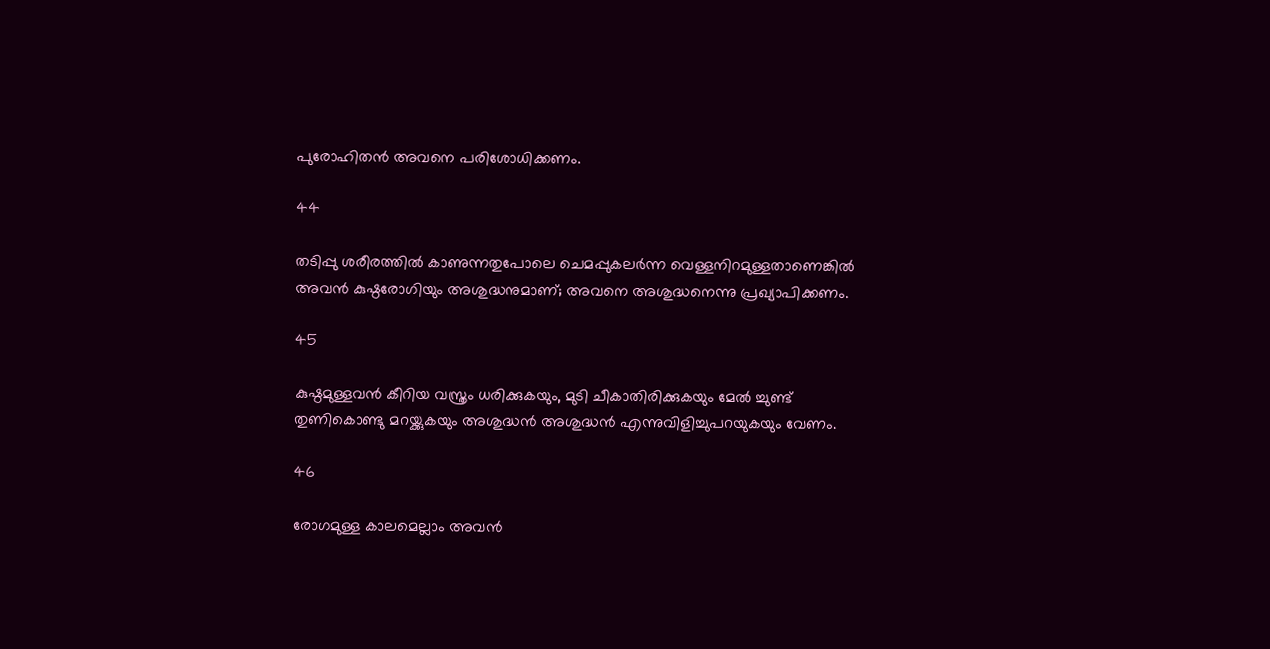പുരോഹിതന്‍ അവനെ പരിശോധിക്കണം.

44

തടിപ്പു ശരീരത്തില്‍ കാണുന്നതുപോലെ ചെമപ്പുകലര്‍ന്ന വെള്ളനിറമുള്ളതാണെങ്കില്‍ അവന്‍ കുഷ്ഠരോഗിയും അശുദ്ധനുമാണ്; അവനെ അശുദ്ധനെന്നു പ്രഖ്യാപിക്കണം.

45

കുഷ്ഠമുള്ളവന്‍ കീറിയ വസ്ത്രം ധരിക്കുകയും, മുടി ചീകാതിരിക്കുകയും മേല്‍ ച്ചുണ്ട് തുണികൊണ്ടു മറയ്ക്കുകയും അശുദ്ധന്‍ അശുദ്ധന്‍ എന്നുവിളിച്ചുപറയുകയും വേണം.

46

രോഗമുള്ള കാലമെല്ലാം അവന്‍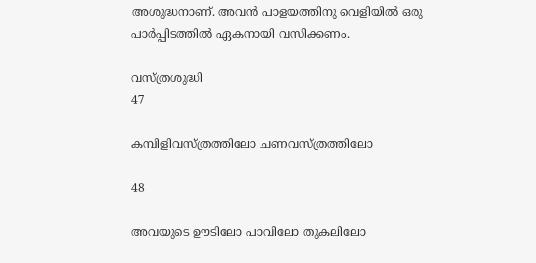അശുദ്ധനാണ്. അവന്‍ പാളയത്തിനു വെളിയില്‍ ഒരു പാര്‍പ്പിടത്തില്‍ ഏകനായി വസിക്കണം.

വസ്ത്രശുദ്ധി
47

കമ്പിളിവസ്ത്രത്തിലോ ചണവസ്ത്രത്തിലോ

48

അവയുടെ ഊടിലോ പാവിലോ തുകലിലോ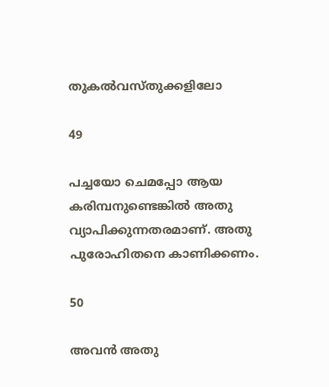തുകല്‍വസ്തുക്കളിലോ

49

പച്ചയോ ചെമപ്പോ ആയ കരിമ്പനുണ്ടെങ്കില്‍ അതു വ്യാപിക്കുന്നതരമാണ്. അതു പുരോഹിതനെ കാണിക്കണം.

50

അവന്‍ അതു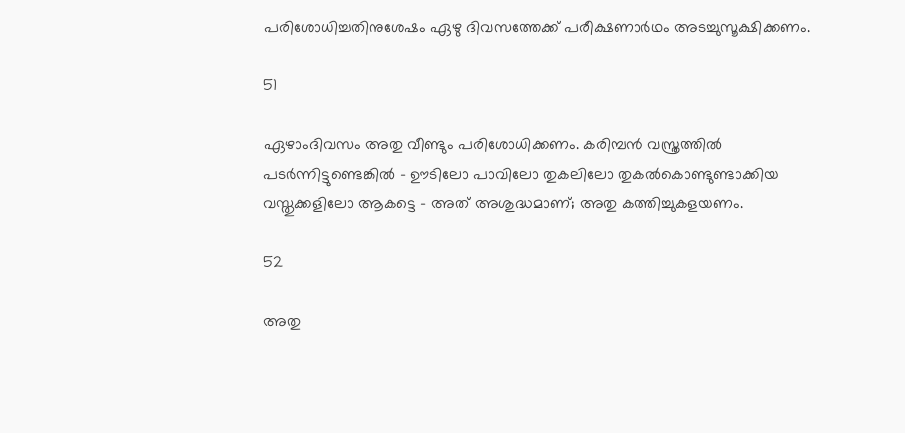പരിശോധിച്ചതിനുശേഷം ഏഴു ദിവസത്തേക്ക് പരീക്ഷണാര്‍ഥം അടച്ചുസൂക്ഷിക്കണം.

51

ഏഴാംദിവസം അതു വീണ്ടും പരിശോധിക്കണം. കരിമ്പന്‍ വസ്ത്രത്തില്‍ പടര്‍ന്നിട്ടുണ്ടെങ്കില്‍ - ഊടിലോ പാവിലോ തുകലിലോ തുകല്‍കൊണ്ടുണ്ടാക്കിയ വസ്തുക്കളിലോ ആകട്ടെ - അത് അശുദ്ധമാണ്; അതു കത്തിച്ചുകളയണം.

52

അതു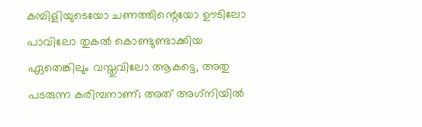കമ്പിളിയുടെയോ ചണത്തിന്റെയോ ഊടിലോ പാവിലോ തുകല്‍ കൊണ്ടുണ്ടാക്കിയ ഏതെങ്കിലും വസ്തുവിലോ ആകട്ടെ, അതു പടരുന്ന കരിമ്പനാണ്; അത് അഗ്‌നിയില്‍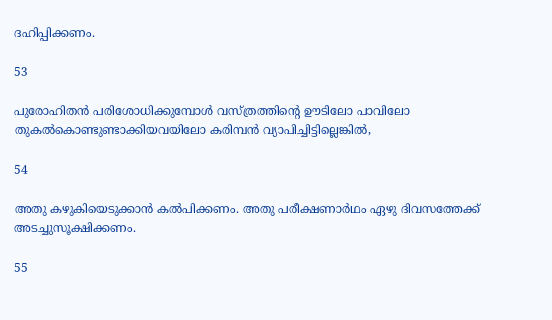ദഹിപ്പിക്കണം.

53

പുരോഹിതന്‍ പരിശോധിക്കുമ്പോള്‍ വസ്ത്രത്തിന്റെ ഊടിലോ പാവിലോ തുകല്‍കൊണ്ടുണ്ടാക്കിയവയിലോ കരിമ്പന്‍ വ്യാപിച്ചിട്ടില്ലെങ്കില്‍,

54

അതു കഴുകിയെടുക്കാന്‍ കല്‍പിക്കണം. അതു പരീക്ഷണാര്‍ഥം ഏഴു ദിവസത്തേക്ക് അടച്ചുസൂക്ഷിക്കണം.

55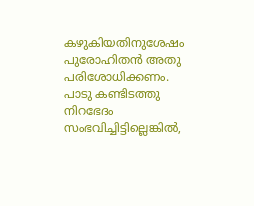കഴുകിയതിനുശേഷം പുരോഹിതന്‍ അതു പരിശോധിക്കണം. പാടു കണ്ടിടത്തു നിറഭേദം സംഭവിച്ചിട്ടില്ലെങ്കില്‍,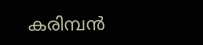കരിമ്പന്‍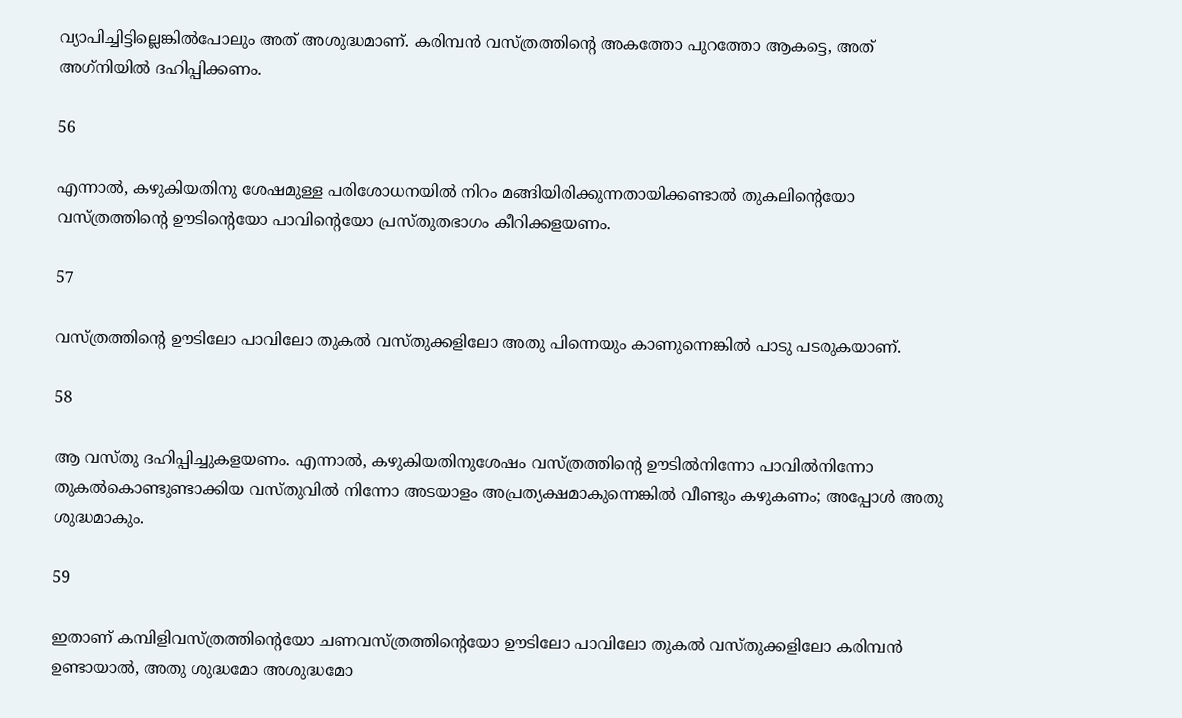വ്യാപിച്ചിട്ടില്ലെങ്കില്‍പോലും അത് അശുദ്ധമാണ്. കരിമ്പന്‍ വസ്ത്രത്തിന്റെ അകത്തോ പുറത്തോ ആകട്ടെ, അത് അഗ്‌നിയില്‍ ദഹിപ്പിക്കണം.

56

എന്നാല്‍, കഴുകിയതിനു ശേഷമുള്ള പരിശോധനയില്‍ നിറം മങ്ങിയിരിക്കുന്നതായിക്കണ്ടാല്‍ തുകലിന്റെയോ വസ്ത്രത്തിന്റെ ഊടിന്റെയോ പാവിന്റെയോ പ്രസ്തുതഭാഗം കീറിക്കളയണം.

57

വസ്ത്രത്തിന്റെ ഊടിലോ പാവിലോ തുകല്‍ വസ്തുക്കളിലോ അതു പിന്നെയും കാണുന്നെങ്കില്‍ പാടു പടരുകയാണ്.

58

ആ വസ്തു ദഹിപ്പിച്ചുകളയണം. എന്നാല്‍, കഴുകിയതിനുശേഷം വസ്ത്രത്തിന്റെ ഊടില്‍നിന്നോ പാവില്‍നിന്നോ തുകല്‍കൊണ്ടുണ്ടാക്കിയ വസ്തുവില്‍ നിന്നോ അടയാളം അപ്രത്യക്ഷമാകുന്നെങ്കില്‍ വീണ്ടും കഴുകണം; അപ്പോള്‍ അതു ശുദ്ധമാകും.

59

ഇതാണ് കമ്പിളിവസ്ത്രത്തിന്റെയോ ചണവസ്ത്രത്തിന്റെയോ ഊടിലോ പാവിലോ തുകല്‍ വസ്തുക്കളിലോ കരിമ്പന്‍ ഉണ്ടായാല്‍, അതു ശുദ്ധമോ അശുദ്ധമോ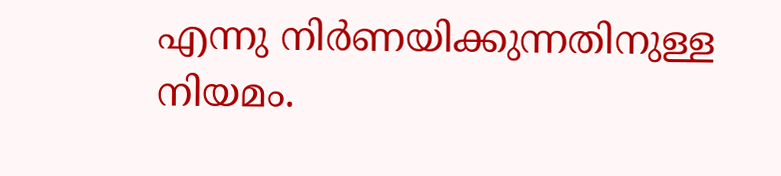എന്നു നിര്‍ണയിക്കുന്നതിനുള്ള നിയമം.